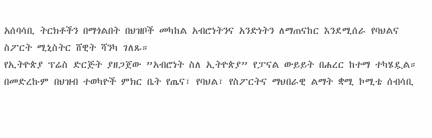አሰባሳቢ ትርክቶችን በማጎልበት በህዝቦች መካከል አብሮነትንና አንድነትን ለማጠናከር እንደሚሰራ የባህልና ስፖርት ሚኒስትር ሸዊት ሻንካ ገለጹ።
የኢትዮጵያ ፕሬስ ድርጅት ያዘጋጀው ”አብሮነት ስለ ኢትዮጵያ” የፓናል ውይይት በሐረር ከተማ ተካሄዷል።
በመድረኩም በህዝብ ተወካዮች ምክር ቤት የጤና፣ የባህል፣ የስፖርትና ማህበራዊ ልማት ቋሚ ኮሚቴ ሰብሳቢ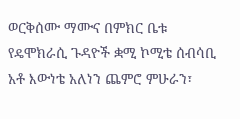ወርቅሰሙ ማሙና በምክር ቤቱ የዴሞክራሲ ጉዳዮች ቋሚ ኮሚቴ ሰብሳቢ አቶ እውነቴ አለነን ጨምሮ ምሁራን፣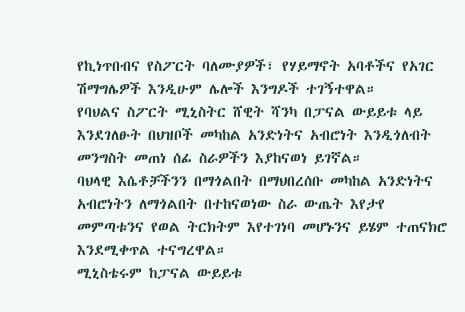የኪነጥበብና የስፖርት ባለሙያዎች፣ የሃይማኖት አባቶችና የአገር ሽማግሌዎች እንዲሁም ሌሎች እንግዶች ተገኝተዋል።
የባህልና ስፖርት ሚኒስትር ሸዊት ሻንካ በፓናል ውይይቱ ላይ እንደገለፁት በህዝቦች መካከል አንድነትና አብሮነት እንዲጎለብት መንግስት መጠነ ሰፊ ስራዎችን እያከናወነ ይገኛል።
ባህላዊ እሴቶቻችንን በማጎልበት በማህበረሰቡ መካከል አንድነትና አብሮነትን ለማጎልበት በተከናወነው ስራ ውጤት እየታየ መምጣቱንና የወል ትርክትም እየተገነባ መሆኑንና ይሄም ተጠናክሮ እንደሚቀጥል ተናግረዋል።
ሚኒስቴሩም ከፓናል ውይይቱ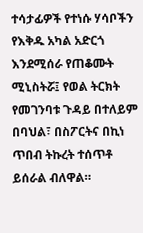ተሳታፊዎች የተነሱ ሃሳቦችን የእቅዱ አካል አድርጎ እንደሚሰራ የጠቆሙት ሚኒስትሯ፤ የወል ትርክት የመገንባቱ ጉዳይ በተለይም በባህል፣ በስፖርትና በኪነ ጥበብ ትኩረት ተሰጥቶ ይሰራል ብለዋል።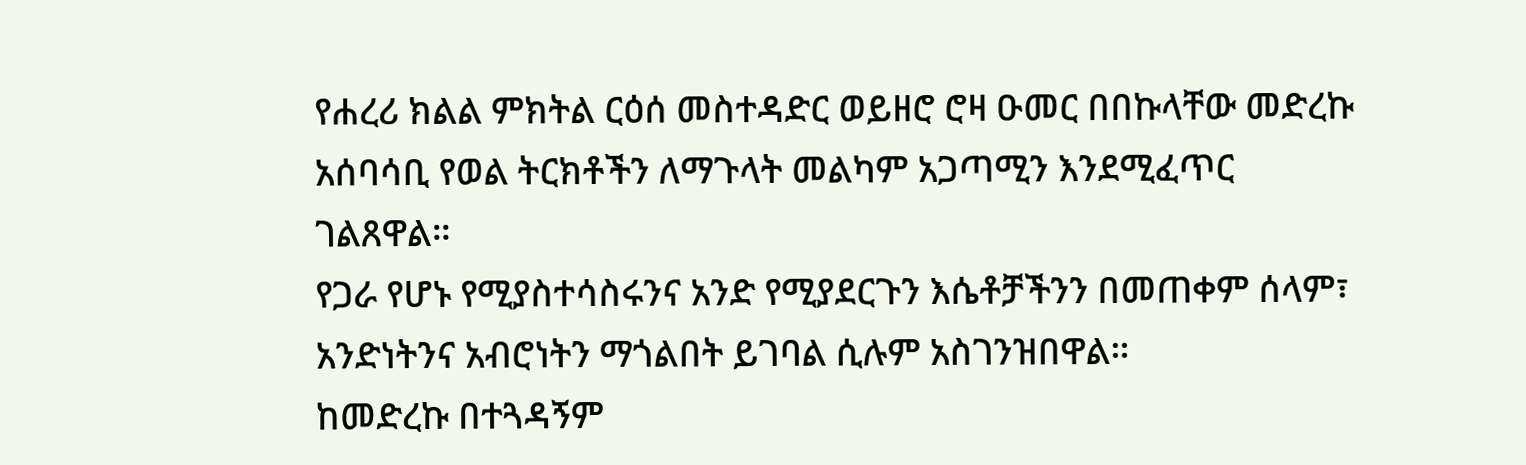የሐረሪ ክልል ምክትል ርዕሰ መስተዳድር ወይዘሮ ሮዛ ዑመር በበኩላቸው መድረኩ አሰባሳቢ የወል ትርክቶችን ለማጉላት መልካም አጋጣሚን እንደሚፈጥር ገልጸዋል።
የጋራ የሆኑ የሚያስተሳስሩንና አንድ የሚያደርጉን እሴቶቻችንን በመጠቀም ሰላም፣ አንድነትንና አብሮነትን ማጎልበት ይገባል ሲሉም አስገንዝበዋል።
ከመድረኩ በተጓዳኝም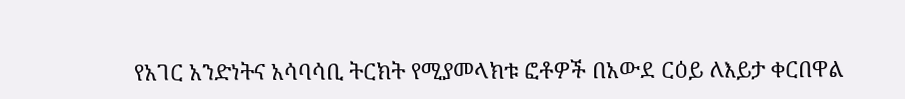የአገር አንድነትና አሳባሳቢ ትርክት የሚያመላክቱ ፎቶዎች በአውደ ርዕይ ለእይታ ቀርበዋል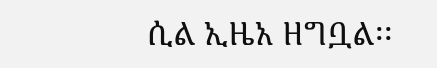ሲል ኢዜአ ዘግቧል፡፡